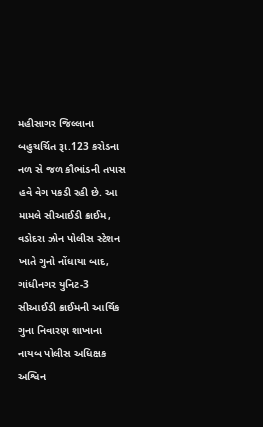મહીસાગર જિલ્લાના બહુચર્ચિત રૂા.123 કરોડના નળ સે જળ કૌભાંડની તપાસ હવે વેગ પકડી રહી છે. આ મામલે સીઆઈડી ક્રાઈમ, વડોદરા ઝોન પોલીસ સ્ટેશન ખાતે ગુનો નોંધાયા બાદ, ગાંધીનગર યુનિટ-3 સીઆઈડી ક્રાઈમની આર્થિક ગુના નિવારણ શાખાના નાયબ પોલીસ અધિક્ષક અશ્વિન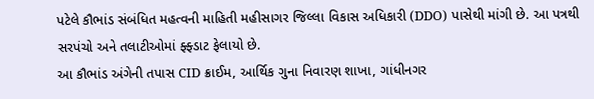પટેલે કૌભાંડ સંબંધિત મહત્વની માહિતી મહીસાગર જિલ્લા વિકાસ અધિકારી (DDO) પાસેથી માંગી છે. આ પત્રથી સરપંચો અને તલાટીઓમાં ફ્ફ્ડાટ ફેલાયો છે.
આ કૌભાંડ અંગેની તપાસ CID ક્રાઈમ, આર્થિક ગુના નિવારણ શાખા, ગાંધીનગર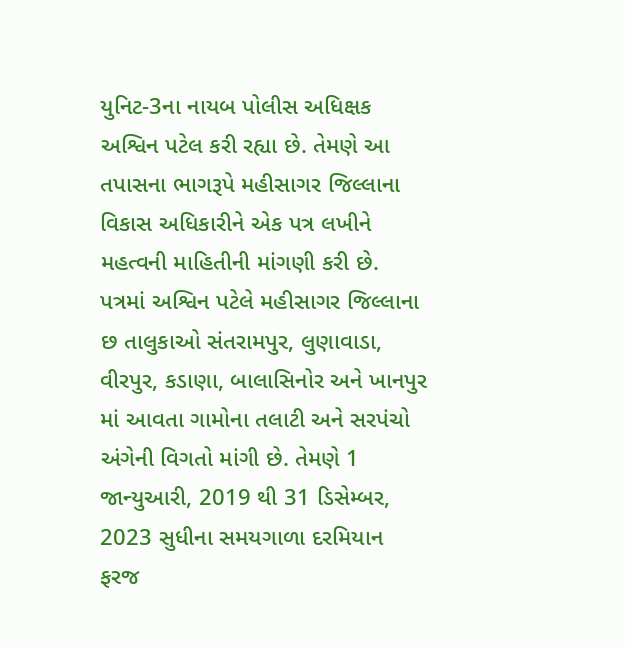યુનિટ-3ના નાયબ પોલીસ અધિક્ષક અશ્વિન પટેલ કરી રહ્યા છે. તેમણે આ તપાસના ભાગરૂપે મહીસાગર જિલ્લાના વિકાસ અધિકારીને એક પત્ર લખીને મહત્વની માહિતીની માંગણી કરી છે. પત્રમાં અશ્વિન પટેલે મહીસાગર જિલ્લાના છ તાલુકાઓ સંતરામપુર, લુણાવાડા, વીરપુર, કડાણા, બાલાસિનોર અને ખાનપુર માં આવતા ગામોના તલાટી અને સરપંચો અંગેની વિગતો માંગી છે. તેમણે 1 જાન્યુઆરી, 2019 થી 31 ડિસેમ્બર, 2023 સુધીના સમયગાળા દરમિયાન ફરજ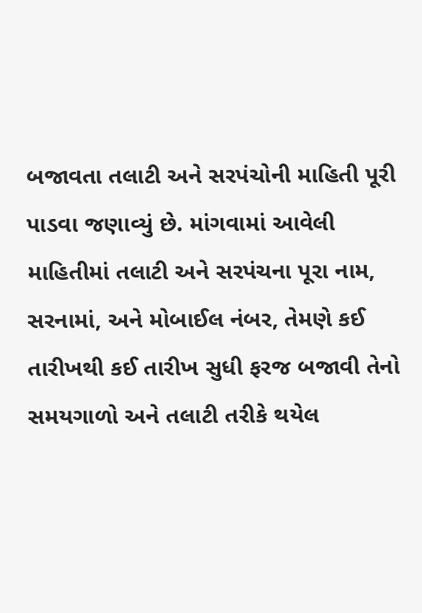બજાવતા તલાટી અને સરપંચોની માહિતી પૂરી પાડવા જણાવ્યું છે. માંગવામાં આવેલી માહિતીમાં તલાટી અને સરપંચના પૂરા નામ, સરનામાં, અને મોબાઈલ નંબર, તેમણે કઈ તારીખથી કઈ તારીખ સુધી ફરજ બજાવી તેનો સમયગાળો અને તલાટી તરીકે થયેલ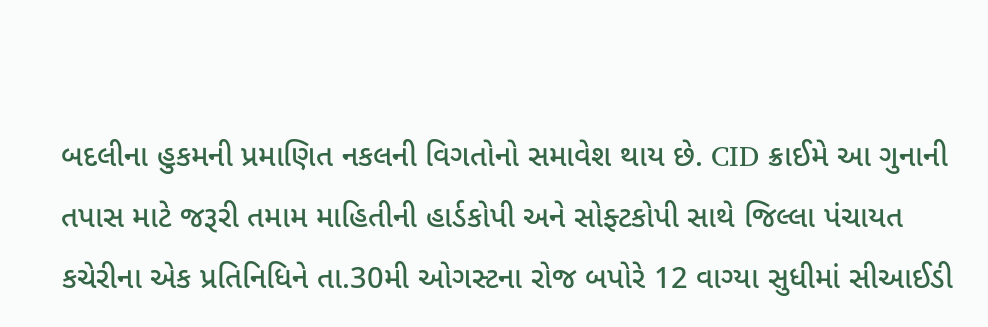બદલીના હુકમની પ્રમાણિત નકલની વિગતોનો સમાવેશ થાય છે. CID ક્રાઈમે આ ગુનાની તપાસ માટે જરૂરી તમામ માહિતીની હાર્ડકોપી અને સોફ્ટકોપી સાથે જિલ્લા પંચાયત કચેરીના એક પ્રતિનિધિને તા.30મી ઓગસ્ટના રોજ બપોરે 12 વાગ્યા સુધીમાં સીઆઈડી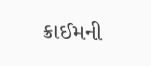ક્રાઈમની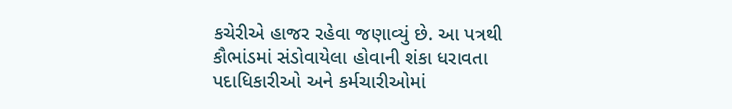કચેરીએ હાજર રહેવા જણાવ્યું છે. આ પત્રથી કૌભાંડમાં સંડોવાયેલા હોવાની શંકા ધરાવતા પદાધિકારીઓ અને કર્મચારીઓમાં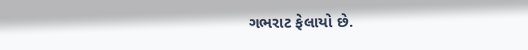ગભરાટ ફેલાયો છે.